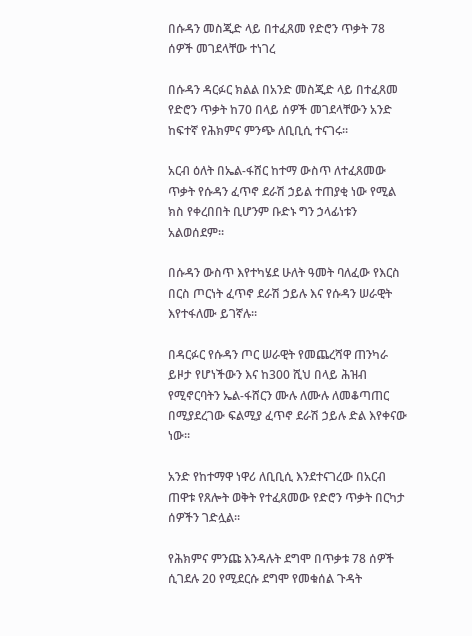በሱዳን መስጂድ ላይ በተፈጸመ የድሮን ጥቃት 78 ሰዎች መገደላቸው ተነገረ

በሱዳን ዳርፉር ክልል በአንድ መስጂድ ላይ በተፈጸመ የድሮን ጥቃት ከ70 በላይ ሰዎች መገደላቸውን አንድ ከፍተኛ የሕክምና ምንጭ ለቢቢሲ ተናገሩ።

አርብ ዕለት በኤል-ፋሸር ከተማ ውስጥ ለተፈጸመው ጥቃት የሱዳን ፈጥኖ ደራሽ ኃይል ተጠያቂ ነው የሚል ክስ የቀረበበት ቢሆንም ቡድኑ ግን ኃላፊነቱን አልወሰደም።

በሱዳን ውስጥ እየተካሄደ ሁለት ዓመት ባለፈው የእርስ በርስ ጦርነት ፈጥኖ ደራሽ ኃይሉ እና የሱዳን ሠራዊት እየተፋለሙ ይገኛሉ።

በዳርፉር የሱዳን ጦር ሠራዊት የመጨረሻዋ ጠንካራ ይዞታ የሆነችውን እና ከ300 ሺህ በላይ ሕዝብ የሚኖርባትን ኤል-ፋሸርን ሙሉ ለሙሉ ለመቆጣጠር በሚያደረገው ፍልሚያ ፈጥኖ ደራሽ ኃይሉ ድል እየቀናው ነው።

አንድ የከተማዋ ነዋሪ ለቢቢሲ እንደተናገረው በአርብ ጠዋቱ የጸሎት ወቅት የተፈጸመው የድሮን ጥቃት በርካታ ሰዎችን ገድሏል።

የሕክምና ምንጩ እንዳሉት ደግሞ በጥቃቱ 78 ሰዎች ሲገደሉ 20 የሚደርሱ ደግሞ የመቁሰል ጉዳት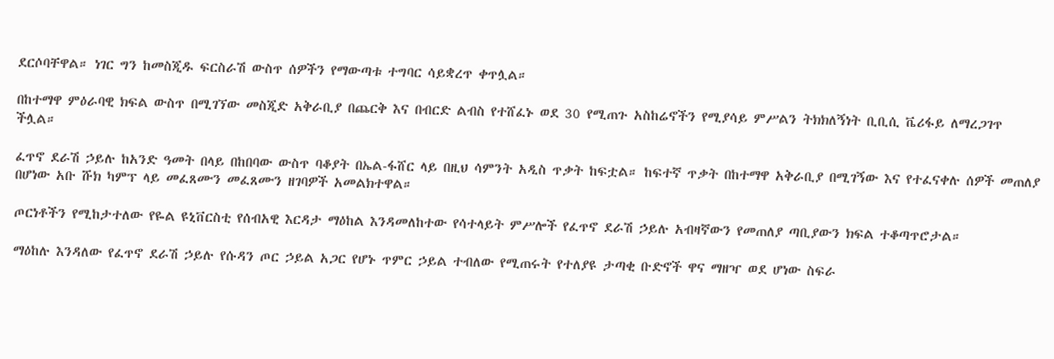ደርሶባቸዋል። ነገር ግን ከመስጂዱ ፍርስራሽ ውስጥ ሰዎችን የማውጣቱ ተግባር ሳይቋረጥ ቀጥሏል።

በከተማዋ ምዕራባዊ ክፍል ውስጥ በሚገኘው መስጂድ አቅራቢያ በጨርቅ እና በብርድ ልብስ የተሸፈኑ ወደ 30 የሚጠጉ አስከሬኖችን የሚያሳይ ምሥልን ትክክለኝነት ቢቢሲ ቬሪፋይ ለማረጋገጥ ችሏል።

ፈጥኖ ደራሽ ኃይሉ ከአንድ ዓመት በላይ በከበባው ውስጥ ባቆያት በኤል-ፋሸር ላይ በዚህ ሳምንት አዲስ ጥቃት ከፍቷል። ከፍተኛ ጥቃት በከተማዋ አቅራቢያ በሚገኝው እና የተፈናቀሉ ሰዎች መጠለያ በሆነው አቡ ሹክ ካምፕ ላይ መፈጸሙን መፈጸሙን ዘገባዎች አመልክተዋል።

ጦርነቶችን የሚከታተለው የዬል ዩኒቨርስቲ የሰብአዊ እርዳታ ማዕከል እንዳመለከተው የሳተላይት ምሥሎች የፈጥኖ ደራሽ ኃይሉ አብዛኛውን የመጠለያ ጣቢያውን ክፍል ተቆጣጥሮታል።

ማዕከሉ እንዳለው የፈጥኖ ደራሽ ኃይሉ የሱዳን ጦር ኃይል አጋር የሆኑ ጥምር ኃይል ተብለው የሚጠሩት የተለያዩ ታጣቂ ቡድኖች ዋና ማዘዣ ወደ ሆነው ስፍራ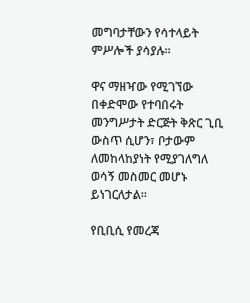መግባታቸውን የሳተላይት ምሥሎች ያሳያሉ።

ዋና ማዘዣው የሚገኘው በቀድሞው የተባበሩት መንግሥታት ድርጅት ቅጽር ጊቢ ውስጥ ሲሆን፣ ቦታውም ለመከላከያነት የሚያገለግለ ወሳኝ መስመር መሆኑ ይነገርለታል።

የቢቢሲ የመረጃ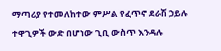ማጣሪያ የተመለከተው ምሥል የፈጥኖ ደራሽ ኃይሉ ተዋጊዎች ውድ በሆነው ጊቢ ውስጥ እንዳሉ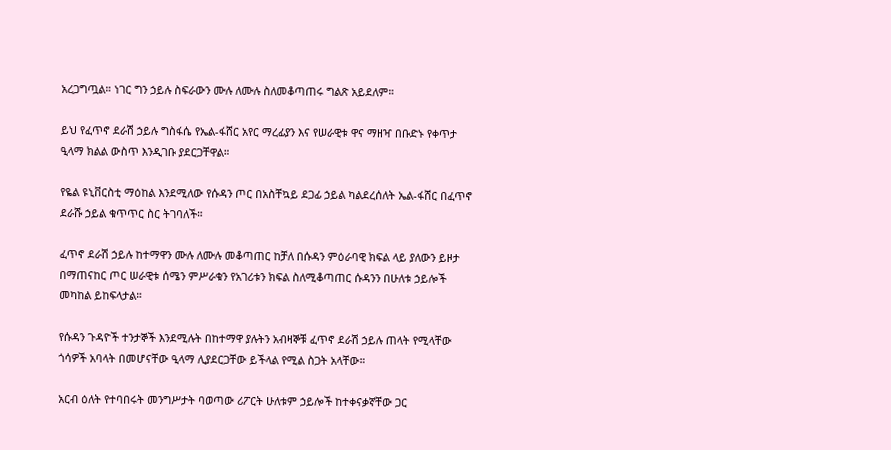አረጋግጧል። ነገር ግን ኃይሉ ስፍራውን ሙሉ ለሙሉ ስለመቆጣጠሩ ግልጽ አይደለም።

ይህ የፈጥኖ ደራሽ ኃይሉ ግስፋሴ የኤል-ፋሸር አየር ማረፊያን እና የሠራዊቱ ዋና ማዘዣ በቡድኑ የቀጥታ ዒላማ ክልል ውስጥ እንዲገቡ ያደርጋቸዋል።

የዬል ዩኒቨርስቲ ማዕከል እንደሚለው የሱዳን ጦር በአስቸኳይ ደጋፊ ኃይል ካልደረሰለት ኤል-ፋሸር በፈጥኖ ደራሹ ኃይል ቁጥጥር ስር ትገባለች።

ፈጥኖ ደራሽ ኃይሉ ከተማዋን ሙሉ ለሙሉ መቆጣጠር ከቻለ በሱዳን ምዕራባዊ ክፍል ላይ ያለውን ይዞታ በማጠናከር ጦር ሠራዊቱ ሰሜን ምሥራቁን የአገሪቱን ክፍል ስለሚቆጣጠር ሱዳንን በሁለቱ ኃይሎች መካከል ይከፍላታል።

የሱዳን ጉዳዮች ተንታኞች እንደሚሉት በከተማዋ ያሉትን አብዛኞቹ ፈጥኖ ደራሽ ኃይሉ ጠላት የሚላቸው ጎሳዎች አባላት በመሆናቸው ዒላማ ሊያደርጋቸው ይችላል የሚል ስጋት አላቸው።

አርብ ዕለት የተባበሩት መንግሥታት ባወጣው ሪፖርት ሁለቱም ኃይሎች ከተቀናቃኛቸው ጋር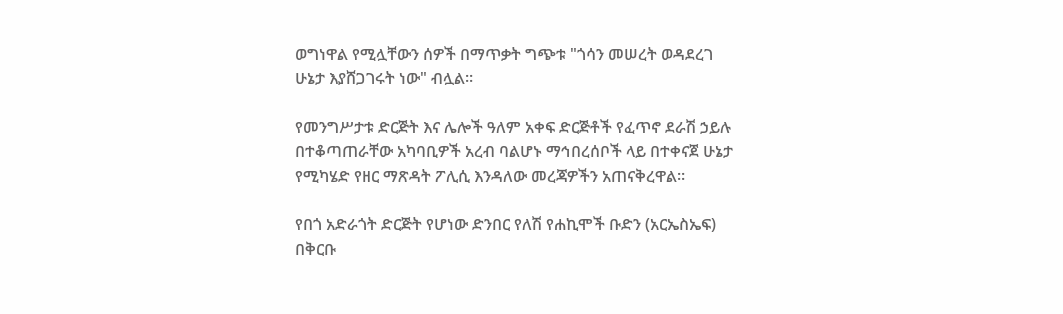ወግነዋል የሚሏቸውን ሰዎች በማጥቃት ግጭቱ "ጎሳን መሠረት ወዳደረገ ሁኔታ እያሸጋገሩት ነው" ብሏል።

የመንግሥታቱ ድርጅት እና ሌሎች ዓለም አቀፍ ድርጅቶች የፈጥኖ ደራሽ ኃይሉ በተቆጣጠራቸው አካባቢዎች አረብ ባልሆኑ ማኅበረሰቦች ላይ በተቀናጀ ሁኔታ የሚካሄድ የዘር ማጽዳት ፖሊሲ እንዳለው መረጃዎችን አጠናቅረዋል።

የበጎ አድራጎት ድርጅት የሆነው ድንበር የለሽ የሐኪሞች ቡድን (አርኤስኤፍ) በቅርቡ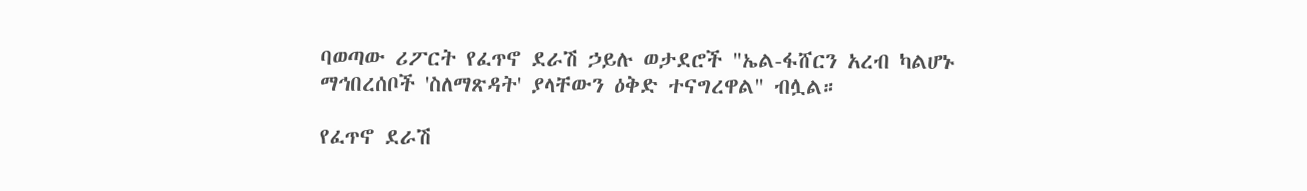ባወጣው ሪፖርት የፈጥኖ ደራሽ ኃይሉ ወታደሮች "ኤል-ፋሸርን አረብ ካልሆኑ ማኅበረሰቦች 'ስለማጽዳት' ያላቸውን ዕቅድ ተናግረዋል" ብሏል።

የፈጥኖ ደራሽ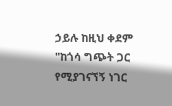ኃይሉ ከዚህ ቀደም "ከጎሳ ግጭት ጋር የሚያገናኘኝ ነገር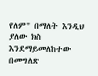የለም" በማለት እንዲህ ያለው ክስ እንደማይመለከተው በመግለጽ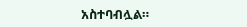አስተባብሏል።